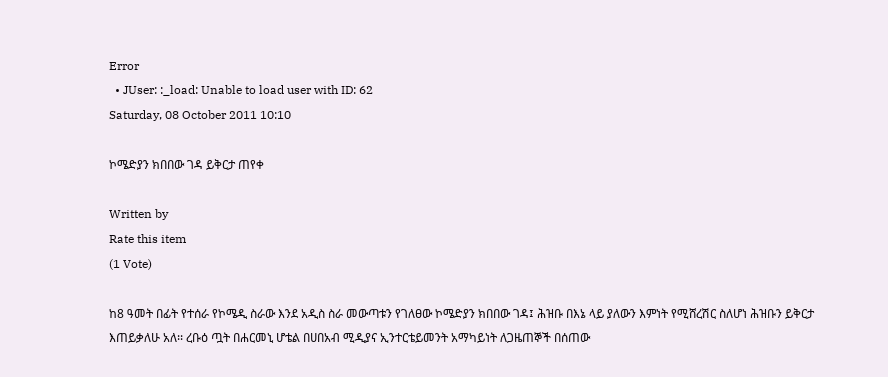Error
  • JUser: :_load: Unable to load user with ID: 62
Saturday, 08 October 2011 10:10

ኮሜድያን ክበበው ገዳ ይቅርታ ጠየቀ

Written by
Rate this item
(1 Vote)

ከ8 ዓመት በፊት የተሰራ የኮሜዲ ስራው እንደ አዲስ ስራ መውጣቱን የገለፀው ኮሜድያን ክበበው ገዳ፤ ሕዝቡ በእኔ ላይ ያለውን እምነት የሚሸረሽር ስለሆነ ሕዝቡን ይቅርታ እጠይቃለሁ አለ፡፡ ረቡዕ ጧት በሐርመኒ ሆቴል በሀበአብ ሚዲያና ኢንተርቴይመንት አማካይነት ለጋዜጠኞች በሰጠው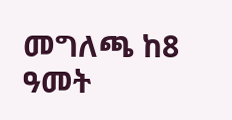መግለጫ ከ8 ዓመት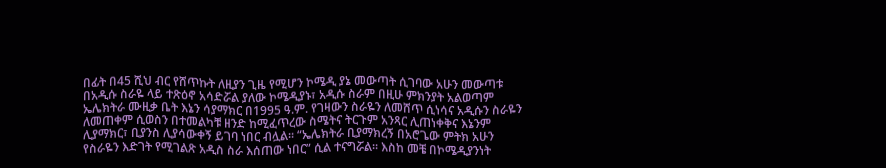በፊት በ45 ሺህ ብር የሸጥኩት ለዚያን ጊዜ የሚሆን ኮሜዲ ያኔ መውጣት ሲገባው አሁን መውጣቱ በአዲሱ ስራዬ ላይ ተጽዕኖ አሳድሯል ያለው ኮሜዲያኑ፣ አዲሱ ስራም በዚሁ ምክንያት አልወጣም ኤሌክትራ ሙዚቃ ቤት እኔን ሳያማክር በ1995 ዓ.ም. የገዛውን ስራዬን ለመሸጥ ሲነሳና አዲሱን ስራዬን ለመጠቀም ሲወስን በተመልካቹ ዘንድ ከሚፈጥረው ስሜትና ትርጉም አንጻር ሊጠነቀቅና እኔንም ሊያማክር፣ ቢያንስ ሊያሳውቀኝ ይገባ ነበር ብሏል፡፡ “ኤሌክትራ ቢያማክረኝ በአሮጌው ምትክ አሁን የስራዬን እድገት የሚገልጽ አዲስ ስራ እሰጠው ነበር” ሲል ተናግሯል፡፡ እስከ መቼ በኮሜዲያንነት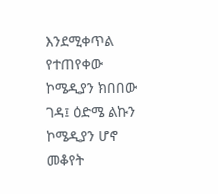እንደሚቀጥል የተጠየቀው ኮሜዲያን ክበበው ገዳ፤ ዕድሜ ልኩን ኮሜዲያን ሆኖ መቆየት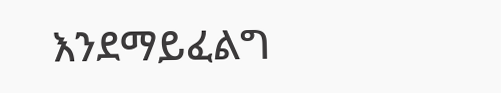እንደማይፈልግ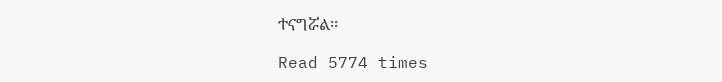ተናግሯል፡፡

Read 5774 times